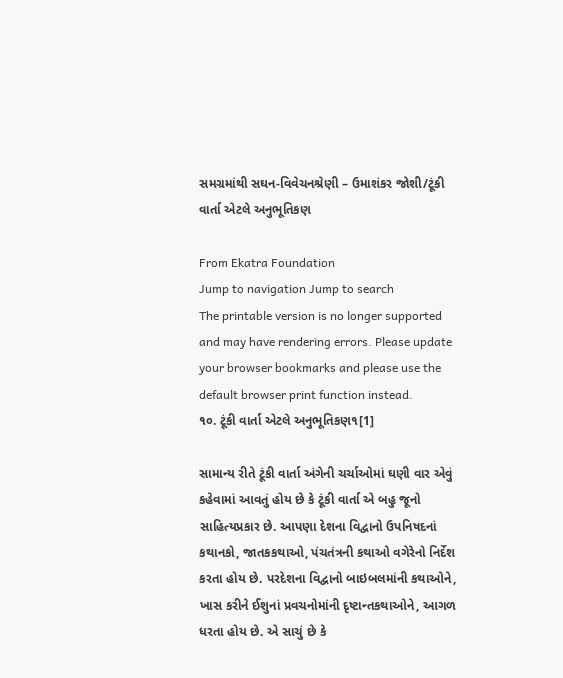સમગ્રમાંથી સઘન-વિવેચનશ્રેણી – ઉમાશંકર જોશી/ટૂંકી વાર્તા એટલે અનુભૂતિકણ

From Ekatra Foundation
Jump to navigation Jump to search
The printable version is no longer supported and may have rendering errors. Please update your browser bookmarks and please use the default browser print function instead.
૧૦. ટૂંકી વાર્તા એટલે અનુભૂતિકણ૧[1]

સામાન્ય રીતે ટૂંકી વાર્તા અંગેની ચર્ચાઓમાં ઘણી વાર એવું કહેવામાં આવતું હોય છે કે ટૂંકી વાર્તા એ બહુ જૂનો સાહિત્યપ્રકાર છે. આપણા દેશના વિદ્વાનો ઉપનિષદનાં કથાનકો, જાતકકથાઓ, પંચતંત્રની કથાઓ વગેરેનો નિર્દેશ કરતા હોય છે. પરદેશના વિદ્વાનો બાઇબલમાંની કથાઓને, ખાસ કરીને ઈશુનાં પ્રવચનોમાંની દૃષ્ટાન્તકથાઓને, આગળ ધરતા હોય છે. એ સાચું છે કે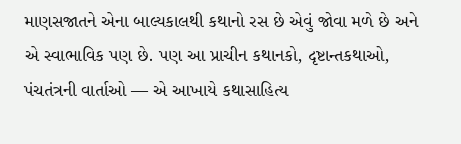માણસજાતને એના બાલ્યકાલથી કથાનો રસ છે એવું જોવા મળે છે અને એ સ્વાભાવિક પણ છે. પણ આ પ્રાચીન કથાનકો, દૃષ્ટાન્તકથાઓ, પંચતંત્રની વાર્તાઓ — એ આખાયે કથાસાહિત્ય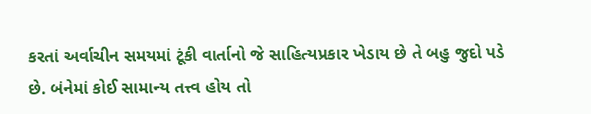કરતાં અર્વાચીન સમયમાં ટૂંકી વાર્તાનો જે સાહિત્યપ્રકાર ખેડાય છે તે બહુ જુદો પડે છે. બંનેમાં કોઈ સામાન્ય તત્ત્વ હોય તો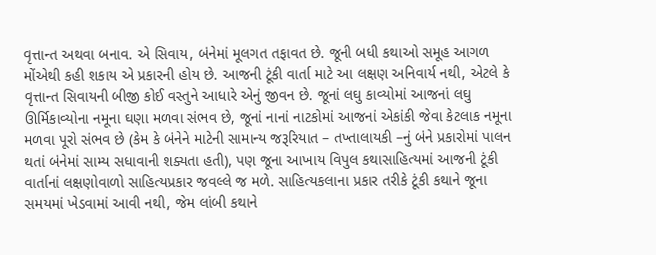વૃત્તાન્ત અથવા બનાવ. એ સિવાય, બંનેમાં મૂલગત તફાવત છે. જૂની બધી કથાઓ સમૂહ આગળ મોંએથી કહી શકાય એ પ્રકારની હોય છે. આજની ટૂંકી વાર્તા માટે આ લક્ષણ અનિવાર્ય નથી, એટલે કે વૃત્તાન્ત સિવાયની બીજી કોઈ વસ્તુને આધારે એનું જીવન છે. જૂનાં લઘુ કાવ્યોમાં આજનાં લઘુ ઊર્મિકાવ્યોના નમૂના ઘણા મળવા સંભવ છે, જૂનાં નાનાં નાટકોમાં આજનાં એકાંકી જેવા કેટલાક નમૂના મળવા પૂરો સંભવ છે (કેમ કે બંનેને માટેની સામાન્ય જરૂરિયાત – તખ્તાલાયકી –નું બંને પ્રકારોમાં પાલન થતાં બંનેમાં સામ્ય સધાવાની શક્યતા હતી), પણ જૂના આખાય વિપુલ કથાસાહિત્યમાં આજની ટૂંકી વાર્તાનાં લક્ષણોવાળો સાહિત્યપ્રકાર જવલ્લે જ મળે. સાહિત્યકલાના પ્રકાર તરીકે ટૂંકી કથાને જૂના સમયમાં ખેડવામાં આવી નથી, જેમ લાંબી કથાને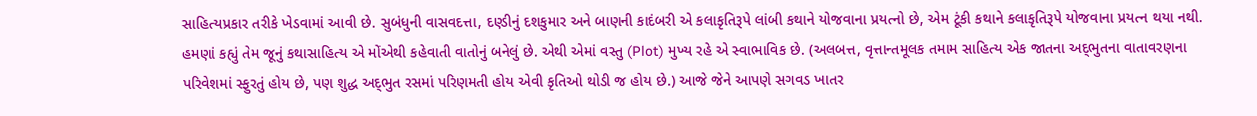સાહિત્યપ્રકાર તરીકે ખેડવામાં આવી છે. સુબંધુની વાસવદત્તા, દણ્ડીનું દશકુમાર અને બાણની કાદંબરી એ કલાકૃતિરૂપે લાંબી કથાને યોજવાના પ્રયત્નો છે, એમ ટૂંકી કથાને કલાકૃતિરૂપે યોજવાના પ્રયત્ન થયા નથી. હમણાં કહ્યું તેમ જૂનું કથાસાહિત્ય એ મોંએથી કહેવાતી વાતોનું બનેલું છે. એથી એમાં વસ્તુ (Plot) મુખ્ય રહે એ સ્વાભાવિક છે. (અલબત્ત, વૃત્તાન્તમૂલક તમામ સાહિત્ય એક જાતના અદ્‌ભુતના વાતાવરણના પરિવેશમાં સ્ફુરતું હોય છે, પણ શુદ્ધ અદ્‌ભુત રસમાં પરિણમતી હોય એવી કૃતિઓ થોડી જ હોય છે.) આજે જેને આપણે સગવડ ખાતર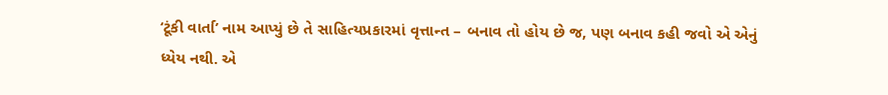‘ટૂંકી વાર્તા’ નામ આપ્યું છે તે સાહિત્યપ્રકારમાં વૃત્તાન્ત – બનાવ તો હોય છે જ, પણ બનાવ કહી જવો એ એનું ધ્યેય નથી. એ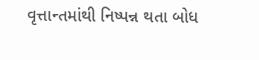વૃત્તાન્તમાંથી નિષ્પન્ન થતા બોધ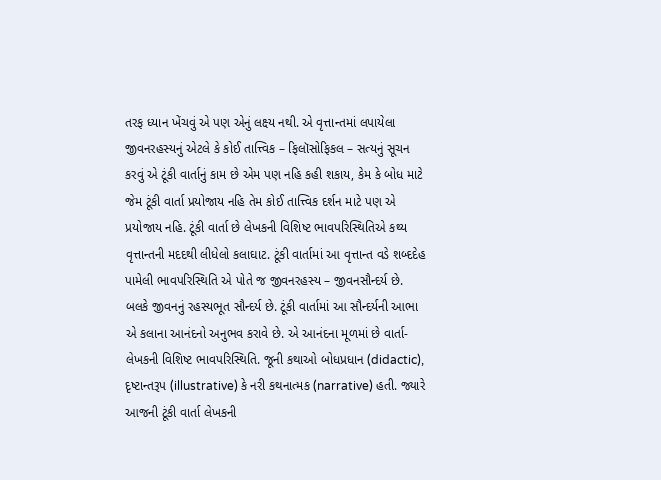તરફ ધ્યાન ખેંચવું એ પણ એનું લક્ષ્ય નથી. એ વૃત્તાન્તમાં લપાયેલા જીવનરહસ્યનું એટલે કે કોઈ તાત્ત્વિક – ફિલૉસોફિકલ – સત્યનું સૂચન કરવું એ ટૂંકી વાર્તાનું કામ છે એમ પણ નહિ કહી શકાય, કેમ કે બોધ માટે જેમ ટૂંકી વાર્તા પ્રયોજાય નહિ તેમ કોઈ તાત્ત્વિક દર્શન માટે પણ એ પ્રયોજાય નહિ. ટૂંકી વાર્તા છે લેખકની વિશિષ્ટ ભાવપરિસ્થિતિએ કથ્ય વૃત્તાન્તની મદદથી લીધેલો કલાઘાટ. ટૂંકી વાર્તામાં આ વૃત્તાન્ત વડે શબ્દદેહ પામેલી ભાવપરિસ્થિતિ એ પોતે જ જીવનરહસ્ય – જીવનસૌન્દર્ય છે. બલકે જીવનનું રહસ્યભૂત સૌન્દર્ય છે. ટૂંકી વાર્તામાં આ સૌન્દર્યની આભા એ કલાના આનંદનો અનુભવ કરાવે છે. એ આનંદના મૂળમાં છે વાર્તા-લેખકની વિશિષ્ટ ભાવપરિસ્થિતિ. જૂની કથાઓ બોધપ્રધાન (didactic), દૃષ્ટાન્તરૂપ (illustrative) કે નરી કથનાત્મક (narrative) હતી. જ્યારે આજની ટૂંકી વાર્તા લેખકની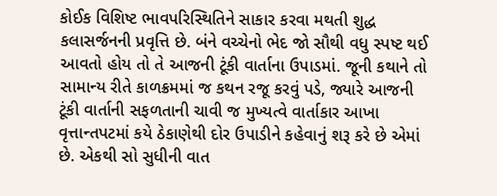કોઈક વિશિષ્ટ ભાવપરિસ્થિતિને સાકાર કરવા મથતી શુદ્ધ કલાસર્જનની પ્રવૃત્તિ છે. બંને વચ્ચેનો ભેદ જો સૌથી વધુ સ્પષ્ટ થઈ આવતો હોય તો તે આજની ટૂંકી વાર્તાના ઉપાડમાં. જૂની કથાને તો સામાન્ય રીતે કાળક્રમમાં જ કથન રજૂ કરવું પડે, જ્યારે આજની ટૂંકી વાર્તાની સફળતાની ચાવી જ મુખ્યત્વે વાર્તાકાર આખા વૃત્તાન્તપટમાં કયે ઠેકાણેથી દોર ઉપાડીને કહેવાનું શરૂ કરે છે એમાં છે. એકથી સો સુધીની વાત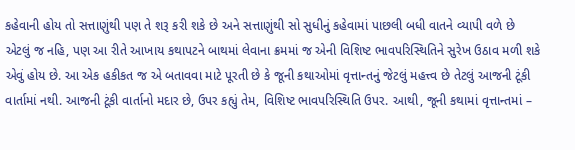કહેવાની હોય તો સત્તાણુંથી પણ તે શરૂ કરી શકે છે અને સત્તાણુંથી સો સુધીનું કહેવામાં પાછલી બધી વાતને વ્યાપી વળે છે એટલું જ નહિ, પણ આ રીતે આખાય કથાપટને બાથમાં લેવાના ક્રમમાં જ એની વિશિષ્ટ ભાવપરિસ્થિતિને સુરેખ ઉઠાવ મળી શકે એવું હોય છે. આ એક હકીકત જ એ બતાવવા માટે પૂરતી છે કે જૂની કથાઓમાં વૃત્તાન્તનું જેટલું મહત્ત્વ છે તેટલું આજની ટૂંકી વાર્તામાં નથી. આજની ટૂંકી વાર્તાનો મદાર છે, ઉપર કહ્યું તેમ, વિશિષ્ટ ભાવપરિસ્થિતિ ઉપર. આથી, જૂની કથામાં વૃત્તાન્તમાં –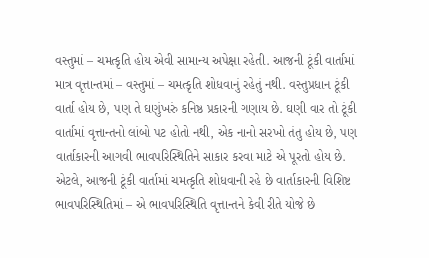વસ્તુમાં – ચમત્કૃતિ હોય એવી સામાન્ય અપેક્ષા રહેતી. આજની ટૂંકી વાર્તામાં માત્ર વૃત્તાન્તમાં – વસ્તુમાં – ચમત્કૃતિ શોધવાનું રહેતું નથી. વસ્તુપ્રધાન ટૂંકી વાર્તા હોય છે, પણ તે ઘણુંખરું કનિષ્ઠ પ્રકારની ગણાય છે. ઘણી વાર તો ટૂંકી વાર્તામાં વૃત્તાન્તનો લાંબો પટ હોતો નથી, એક નાનો સરખો તંતુ હોય છે, પણ વાર્તાકારની આગવી ભાવપરિસ્થિતિને સાકાર કરવા માટે એ પૂરતો હોય છે. એટલે, આજની ટૂંકી વાર્તામાં ચમત્કૃતિ શોધવાની રહે છે વાર્તાકારની વિશિષ્ટ ભાવપરિસ્થિતિમાં – એ ભાવપરિસ્થિતિ વૃત્તાન્તને કેવી રીતે યોજે છે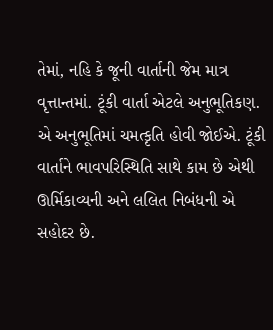તેમાં, નહિ કે જૂની વાર્તાની જેમ માત્ર વૃત્તાન્તમાં. ટૂંકી વાર્તા એટલે અનુભૂતિકણ. એ અનુભૂતિમાં ચમત્કૃતિ હોવી જોઈએ. ટૂંકી વાર્તાને ભાવપરિસ્થિતિ સાથે કામ છે એથી ઊર્મિકાવ્યની અને લલિત નિબંધની એ સહોદર છે.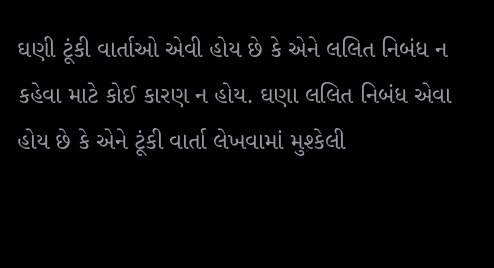ઘણી ટૂંકી વાર્તાઓ એવી હોય છે કે એને લલિત નિબંધ ન કહેવા માટે કોઈ કારણ ન હોય. ઘણા લલિત નિબંધ એવા હોય છે કે એને ટૂંકી વાર્તા લેખવામાં મુશ્કેલી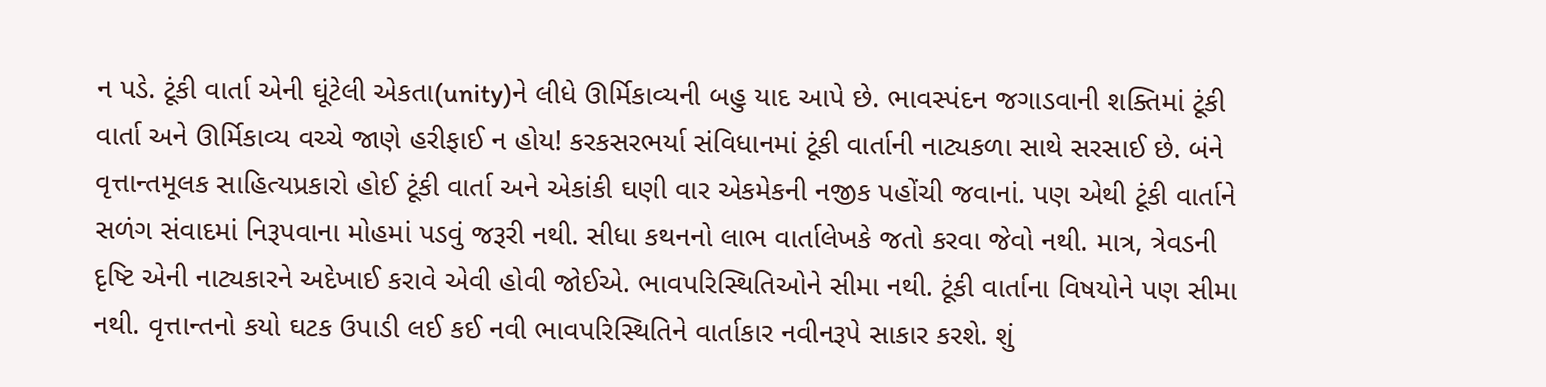ન પડે. ટૂંકી વાર્તા એની ઘૂંટેલી એકતા(unity)ને લીધે ઊર્મિકાવ્યની બહુ યાદ આપે છે. ભાવસ્પંદન જગાડવાની શક્તિમાં ટૂંકી વાર્તા અને ઊર્મિકાવ્ય વચ્ચે જાણે હરીફાઈ ન હોય! કરકસરભર્યા સંવિધાનમાં ટૂંકી વાર્તાની નાટ્યકળા સાથે સરસાઈ છે. બંને વૃત્તાન્તમૂલક સાહિત્યપ્રકારો હોઈ ટૂંકી વાર્તા અને એકાંકી ઘણી વાર એકમેકની નજીક પહોંચી જવાનાં. પણ એથી ટૂંકી વાર્તાને સળંગ સંવાદમાં નિરૂપવાના મોહમાં પડવું જરૂરી નથી. સીધા કથનનો લાભ વાર્તાલેખકે જતો કરવા જેવો નથી. માત્ર, ત્રેવડની દૃષ્ટિ એની નાટ્યકારને અદેખાઈ કરાવે એવી હોવી જોઈએ. ભાવપરિસ્થિતિઓને સીમા નથી. ટૂંકી વાર્તાના વિષયોને પણ સીમા નથી. વૃત્તાન્તનો કયો ઘટક ઉપાડી લઈ કઈ નવી ભાવપરિસ્થિતિને વાર્તાકાર નવીનરૂપે સાકાર કરશે. શું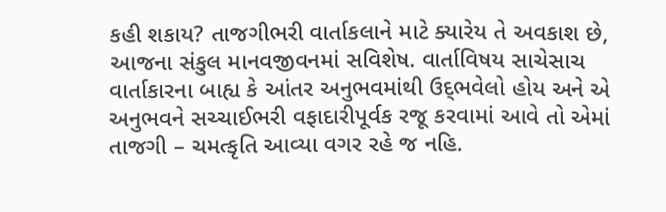કહી શકાય? તાજગીભરી વાર્તાકલાને માટે ક્યારેય તે અવકાશ છે, આજના સંકુલ માનવજીવનમાં સવિશેષ. વાર્તાવિષય સાચેસાચ વાર્તાકારના બાહ્ય કે આંતર અનુભવમાંથી ઉદ્‌ભવેલો હોય અને એ અનુભવને સચ્ચાઈભરી વફાદારીપૂર્વક રજૂ કરવામાં આવે તો એમાં તાજગી – ચમત્કૃતિ આવ્યા વગર રહે જ નહિ.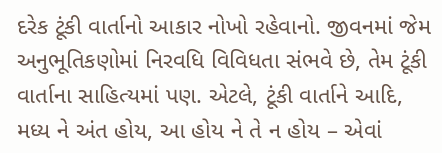દરેક ટૂંકી વાર્તાનો આકાર નોખો રહેવાનો. જીવનમાં જેમ અનુભૂતિકણોમાં નિરવધિ વિવિધતા સંભવે છે, તેમ ટૂંકી વાર્તાના સાહિત્યમાં પણ. એટલે, ટૂંકી વાર્તાને આદિ, મધ્ય ને અંત હોય, આ હોય ને તે ન હોય – એવાં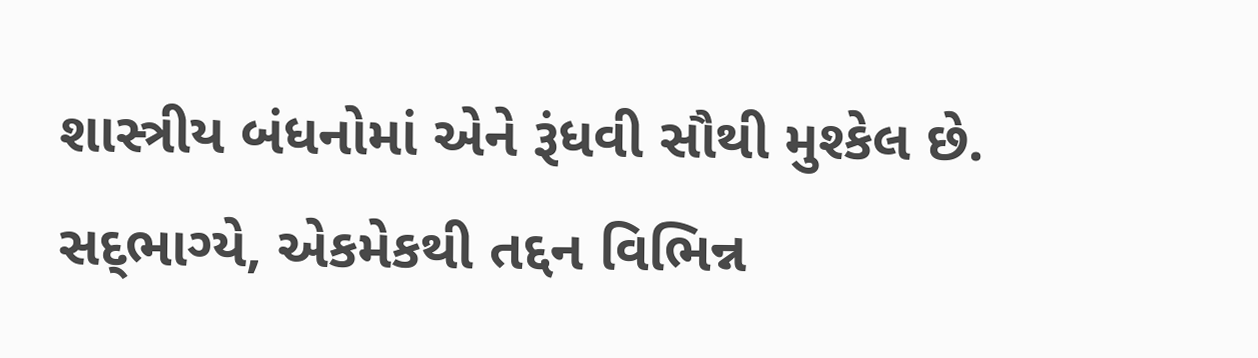શાસ્ત્રીય બંધનોમાં એને રૂંધવી સૌથી મુશ્કેલ છે. સદ્‌ભાગ્યે, એકમેકથી તદ્દન વિભિન્ન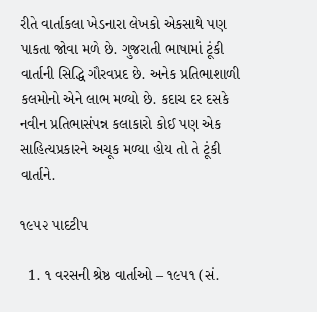રીતે વાર્તાકલા ખેડનારા લેખકો એકસાથે પણ પાકતા જોવા મળે છે. ગુજરાતી ભાષામાં ટૂંકી વાર્તાની સિદ્ધિ ગૌરવપ્રદ છે. અનેક પ્રતિભાશાળી કલમોનો એને લાભ મળ્યો છે. કદાચ દર દસકે નવીન પ્રતિભાસંપન્ન કલાકારો કોઈ પણ એક સાહિત્યપ્રકારને અચૂક મળ્યા હોય તો તે ટૂંકી વાર્તાને.

૧૯૫૨ પાદટીપ

  1. ૧ વરસની શ્રેષ્ઠ વાર્તાઓ – ૧૯૫૧ (સં.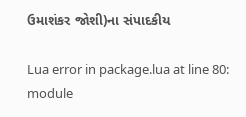ઉમાશંકર જોશી)ના સંપાદકીય

Lua error in package.lua at line 80: module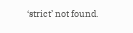‘strict’ not found.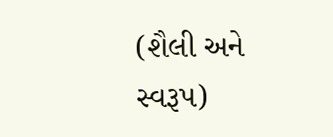(શૈલી અને સ્વરૂપ)